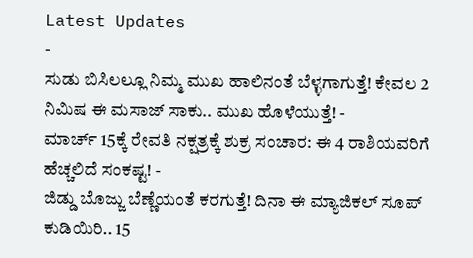Latest Updates
-
ಸುಡು ಬಿಸಿಲಲ್ಲೂ ನಿಮ್ಮ ಮುಖ ಹಾಲಿನಂತೆ ಬೆಳ್ಳಗಾಗುತ್ತೆ! ಕೇವಲ 2 ನಿಮಿಷ ಈ ಮಸಾಜ್ ಸಾಕು.. ಮುಖ ಹೊಳೆಯುತ್ತೆ! -
ಮಾರ್ಚ್ 15ಕ್ಕೆ ರೇವತಿ ನಕ್ಷತ್ರಕ್ಕೆ ಶುಕ್ರ ಸಂಚಾರ: ಈ 4 ರಾಶಿಯವರಿಗೆ ಹೆಚ್ಚಲಿದೆ ಸಂಕಷ್ಟ! -
ಜಿಡ್ಡು ಬೊಜ್ಜು ಬೆಣ್ಣೆಯಂತೆ ಕರಗುತ್ತೆ! ದಿನಾ ಈ ಮ್ಯಾಜಿಕಲ್ ಸೂಪ್ ಕುಡಿಯಿರಿ.. 15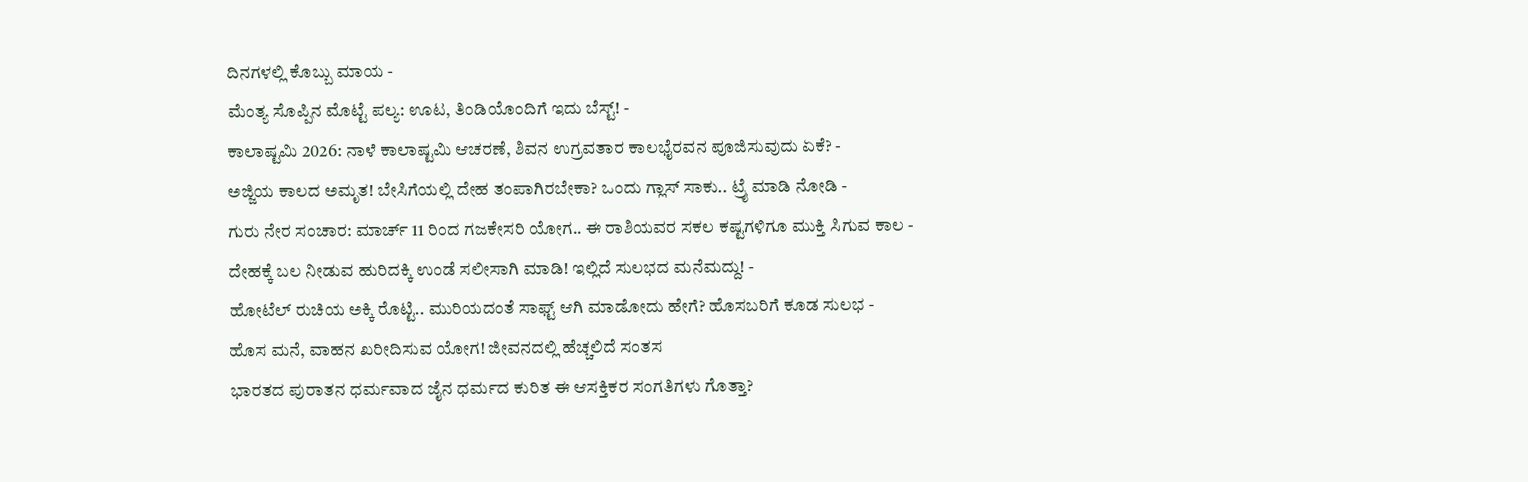ದಿನಗಳಲ್ಲಿ ಕೊಬ್ಬು ಮಾಯ -
ಮೆಂತ್ಯ ಸೊಪ್ಪಿನ ಮೊಟ್ಟೆ ಪಲ್ಯ: ಊಟ, ತಿಂಡಿಯೊಂದಿಗೆ ಇದು ಬೆಸ್ಟ್! -
ಕಾಲಾಷ್ಟಮಿ 2026: ನಾಳೆ ಕಾಲಾಷ್ಟಮಿ ಆಚರಣೆ, ಶಿವನ ಉಗ್ರವತಾರ ಕಾಲಭೈರವನ ಪೂಜಿಸುವುದು ಏಕೆ? -
ಅಜ್ಜಿಯ ಕಾಲದ ಅಮೃತ! ಬೇಸಿಗೆಯಲ್ಲಿ ದೇಹ ತಂಪಾಗಿರಬೇಕಾ? ಒಂದು ಗ್ಲಾಸ್ ಸಾಕು.. ಟ್ರೈ ಮಾಡಿ ನೋಡಿ -
ಗುರು ನೇರ ಸಂಚಾರ: ಮಾರ್ಚ್ 11 ರಿಂದ ಗಜಕೇಸರಿ ಯೋಗ.. ಈ ರಾಶಿಯವರ ಸಕಲ ಕಷ್ಟಗಳಿಗೂ ಮುಕ್ತಿ ಸಿಗುವ ಕಾಲ -
ದೇಹಕ್ಕೆ ಬಲ ನೀಡುವ ಹುರಿದಕ್ಕಿ ಉಂಡೆ ಸಲೀಸಾಗಿ ಮಾಡಿ! ಇಲ್ಲಿದೆ ಸುಲಭದ ಮನೆಮದ್ದು! -
ಹೋಟೆಲ್ ರುಚಿಯ ಅಕ್ಕಿ ರೊಟ್ಟಿ.. ಮುರಿಯದಂತೆ ಸಾಫ್ಟ್ ಆಗಿ ಮಾಡೋದು ಹೇಗೆ? ಹೊಸಬರಿಗೆ ಕೂಡ ಸುಲಭ -
ಹೊಸ ಮನೆ, ವಾಹನ ಖರೀದಿಸುವ ಯೋಗ! ಜೀವನದಲ್ಲಿ ಹೆಚ್ಚಲಿದೆ ಸಂತಸ
ಭಾರತದ ಪುರಾತನ ಧರ್ಮವಾದ ಜೈನ ಧರ್ಮದ ಕುರಿತ ಈ ಆಸಕ್ತಿಕರ ಸಂಗತಿಗಳು ಗೊತ್ತಾ?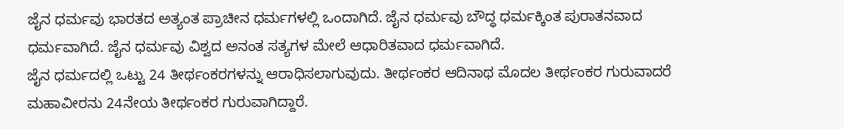ಜೈನ ಧರ್ಮವು ಭಾರತದ ಅತ್ಯಂತ ಪ್ರಾಚೀನ ಧರ್ಮಗಳಲ್ಲಿ ಒಂದಾಗಿದೆ. ಜೈನ ಧರ್ಮವು ಬೌದ್ಧ ಧರ್ಮಕ್ಕಿಂತ ಪುರಾತನವಾದ ಧರ್ಮವಾಗಿದೆ. ಜೈನ ಧರ್ಮವು ವಿಶ್ವದ ಅನಂತ ಸತ್ಯಗಳ ಮೇಲೆ ಆಧಾರಿತವಾದ ಧರ್ಮವಾಗಿದೆ.
ಜೈನ ಧರ್ಮದಲ್ಲಿ ಒಟ್ಟು 24 ತೀರ್ಥಂಕರಗಳನ್ನು ಆರಾಧಿಸಲಾಗುವುದು. ತೀರ್ಥಂಕರ ಆದಿನಾಥ ಮೊದಲ ತೀರ್ಥಂಕರ ಗುರುವಾದರೆ ಮಹಾವೀರನು 24ನೇಯ ತೀರ್ಥಂಕರ ಗುರುವಾಗಿದ್ದಾರೆ.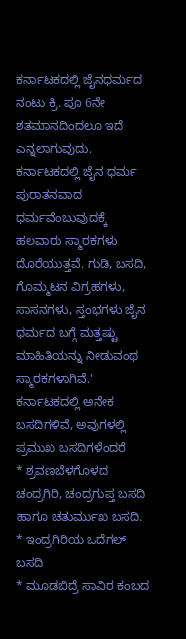ಕರ್ನಾಟಕದಲ್ಲಿ ಜೈನಧರ್ಮದ ನಂಟು ಕ್ರಿ. ಪೂ 6ನೇ ಶತಮಾನದಿಂದಲೂ ಇದೆ ಎನ್ನಲಾಗುವುದು. ಕರ್ನಾಟಕದಲ್ಲಿ ಜೈನ ಧರ್ಮ ಪುರಾತನವಾದ ಧರ್ಮವೆಂಬುವುದಕ್ಕೆ ಹಲವಾರು ಸ್ಮಾರಕಗಳು ದೊರೆಯುತ್ತವೆ. ಗುಡಿ, ಬಸದಿ, ಗೊಮ್ಮಟನ ವಿಗ್ರಹಗಳು, ಸಾಸನಗಳು, ಸ್ತಂಭಗಳು ಜೈನ ಧರ್ಮದ ಬಗ್ಗೆ ಮತ್ತಷ್ಟು ಮಾಹಿತಿಯನ್ನು ನೀಡುವಂಥ ಸ್ಮಾರಕಗಳಾಗಿವೆ.'
ಕರ್ನಾಟಕದಲ್ಲಿ ಅನೇಕ ಬಸದಿಗಳಿವೆ, ಅವುಗಳಲ್ಲಿ ಪ್ರಮುಖ ಬಸದಿಗಳೆಂದರೆ
* ಶ್ರವಣಬೆಳಗೊಳದ ಚಂದ್ರಗಿರಿ, ಚಂದ್ರಗುಪ್ತ ಬಸದಿ ಹಾಗೂ ಚತುರ್ಮುಖ ಬಸದಿ.
* ಇಂದ್ರಗಿರಿಯ ಒದೆಗಲ್ ಬಸದಿ
* ಮೂಡಬಿದ್ರೆ ಸಾವಿರ ಕಂಬದ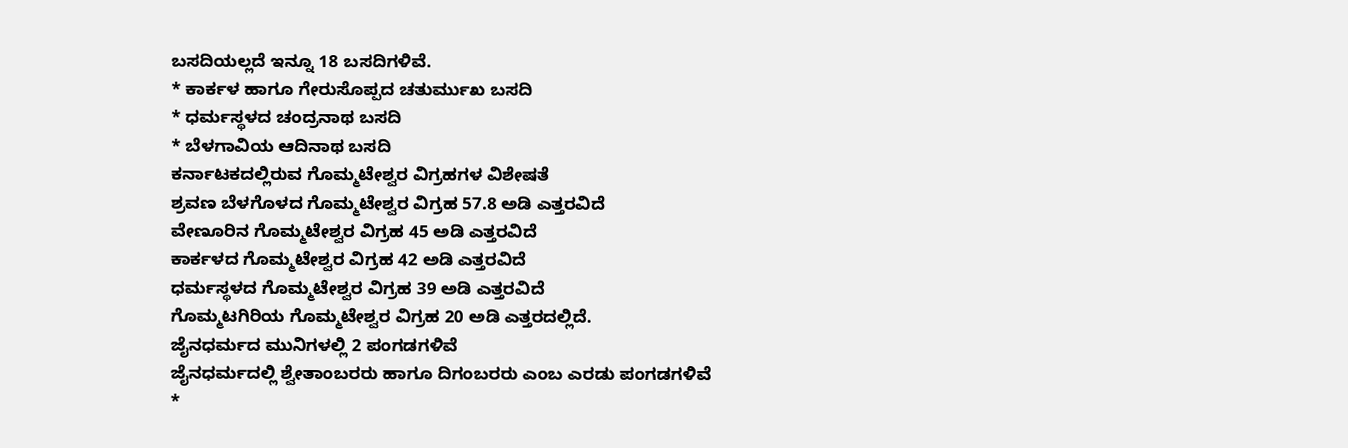ಬಸದಿಯಲ್ಲದೆ ಇನ್ನೂ 18 ಬಸದಿಗಳಿವೆ.
* ಕಾರ್ಕಳ ಹಾಗೂ ಗೇರುಸೊಪ್ಪದ ಚತುರ್ಮುಖ ಬಸದಿ
* ಧರ್ಮಸ್ಥಳದ ಚಂದ್ರನಾಥ ಬಸದಿ
* ಬೆಳಗಾವಿಯ ಆದಿನಾಥ ಬಸದಿ
ಕರ್ನಾಟಕದಲ್ಲಿರುವ ಗೊಮ್ಮಟೇಶ್ವರ ವಿಗ್ರಹಗಳ ವಿಶೇಷತೆ
ಶ್ರವಣ ಬೆಳಗೊಳದ ಗೊಮ್ಮಟೇಶ್ವರ ವಿಗ್ರಹ 57.8 ಅಡಿ ಎತ್ತರವಿದೆ
ವೇಣೂರಿನ ಗೊಮ್ಮಟೇಶ್ವರ ವಿಗ್ರಹ 45 ಅಡಿ ಎತ್ತರವಿದೆ
ಕಾರ್ಕಳದ ಗೊಮ್ಮಟೇಶ್ವರ ವಿಗ್ರಹ 42 ಅಡಿ ಎತ್ತರವಿದೆ
ಧರ್ಮಸ್ಥಳದ ಗೊಮ್ಮಟೇಶ್ವರ ವಿಗ್ರಹ 39 ಅಡಿ ಎತ್ತರವಿದೆ
ಗೊಮ್ಮಟಗಿರಿಯ ಗೊಮ್ಮಟೇಶ್ವರ ವಿಗ್ರಹ 20 ಅಡಿ ಎತ್ತರದಲ್ಲಿದೆ.
ಜೈನಧರ್ಮದ ಮುನಿಗಳಲ್ಲಿ 2 ಪಂಗಡಗಳಿವೆ
ಜೈನಧರ್ಮದಲ್ಲಿ ಶ್ವೇತಾಂಬರರು ಹಾಗೂ ದಿಗಂಬರರು ಎಂಬ ಎರಡು ಪಂಗಡಗಳಿವೆ
*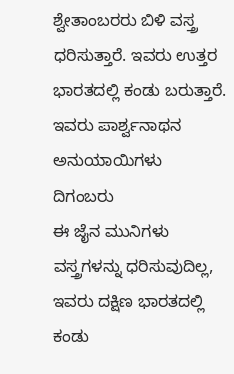ಶ್ವೇತಾಂಬರರು ಬಿಳಿ ವಸ್ತ್ರ ಧರಿಸುತ್ತಾರೆ. ಇವರು ಉತ್ತರ ಭಾರತದಲ್ಲಿ ಕಂಡು ಬರುತ್ತಾರೆ. ಇವರು ಪಾರ್ಶ್ವನಾಥನ ಅನುಯಾಯಿಗಳು
ದಿಗಂಬರು
ಈ ಜೈನ ಮುನಿಗಳು ವಸ್ತ್ರಗಳನ್ನು ಧರಿಸುವುದಿಲ್ಲ, ಇವರು ದಕ್ಷಿಣ ಭಾರತದಲ್ಲಿ ಕಂಡು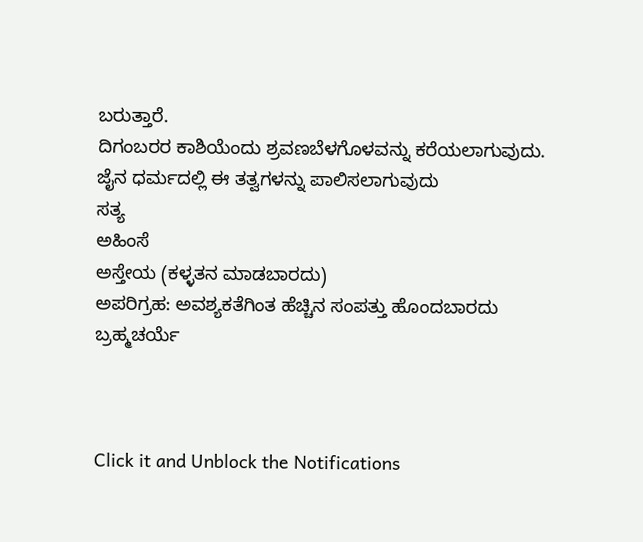ಬರುತ್ತಾರೆ.
ದಿಗಂಬರರ ಕಾಶಿಯೆಂದು ಶ್ರವಣಬೆಳಗೊಳವನ್ನು ಕರೆಯಲಾಗುವುದು.
ಜೈನ ಧರ್ಮದಲ್ಲಿ ಈ ತತ್ವಗಳನ್ನು ಪಾಲಿಸಲಾಗುವುದು
ಸತ್ಯ
ಅಹಿಂಸೆ
ಅಸ್ತೇಯ (ಕಳ್ಳತನ ಮಾಡಬಾರದು)
ಅಪರಿಗ್ರಹ: ಅವಶ್ಯಕತೆಗಿಂತ ಹೆಚ್ಚಿನ ಸಂಪತ್ತು ಹೊಂದಬಾರದು
ಬ್ರಹ್ಮಚರ್ಯೆ



Click it and Unblock the Notifications